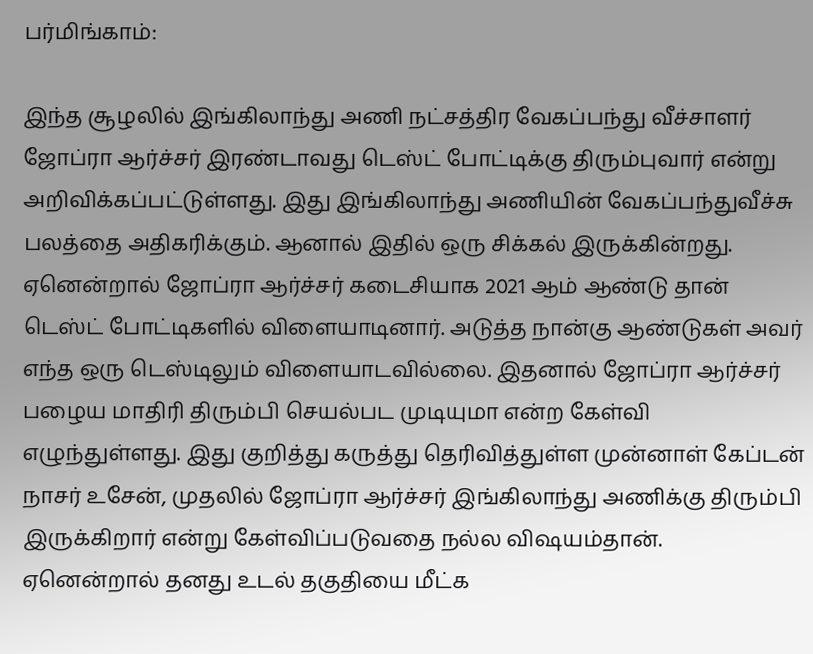பர்மிங்காம்:

இந்த சூழலில் இங்கிலாந்து அணி நட்சத்திர வேகப்பந்து வீச்சாளர் ஜோப்ரா ஆர்ச்சர் இரண்டாவது டெஸ்ட் போட்டிக்கு திரும்புவார் என்று அறிவிக்கப்பட்டுள்ளது. இது இங்கிலாந்து அணியின் வேகப்பந்துவீச்சு பலத்தை அதிகரிக்கும். ஆனால் இதில் ஒரு சிக்கல் இருக்கின்றது.
ஏனென்றால் ஜோப்ரா ஆர்ச்சர் கடைசியாக 2021 ஆம் ஆண்டு தான் டெஸ்ட் போட்டிகளில் விளையாடினார். அடுத்த நான்கு ஆண்டுகள் அவர் எந்த ஒரு டெஸ்டிலும் விளையாடவில்லை. இதனால் ஜோப்ரா ஆர்ச்சர் பழைய மாதிரி திரும்பி செயல்பட முடியுமா என்ற கேள்வி எழுந்துள்ளது. இது குறித்து கருத்து தெரிவித்துள்ள முன்னாள் கேப்டன் நாசர் உசேன், முதலில் ஜோப்ரா ஆர்ச்சர் இங்கிலாந்து அணிக்கு திரும்பி இருக்கிறார் என்று கேள்விப்படுவதை நல்ல விஷயம்தான்.
ஏனென்றால் தனது உடல் தகுதியை மீட்க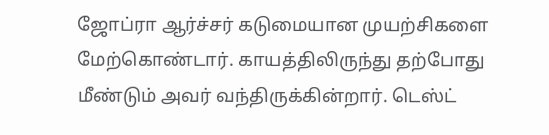ஜோப்ரா ஆர்ச்சர் கடுமையான முயற்சிகளை மேற்கொண்டார். காயத்திலிருந்து தற்போது மீண்டும் அவர் வந்திருக்கின்றார். டெஸ்ட்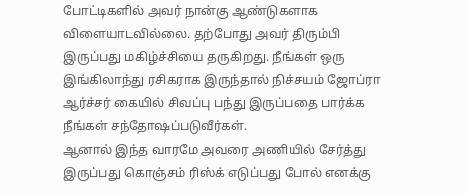போட்டிகளில் அவர் நான்கு ஆண்டுகளாக விளையாடவில்லை. தற்போது அவர் திரும்பி இருப்பது மகிழ்ச்சியை தருகிறது. நீங்கள் ஒரு இங்கிலாந்து ரசிகராக இருந்தால் நிச்சயம் ஜோப்ரா ஆர்ச்சர் கையில் சிவப்பு பந்து இருப்பதை பார்க்க நீங்கள் சந்தோஷப்படுவீர்கள்.
ஆனால் இந்த வாரமே அவரை அணியில் சேர்த்து இருப்பது கொஞ்சம் ரிஸ்க் எடுப்பது போல் எனக்கு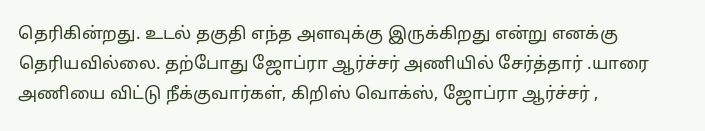தெரிகின்றது. உடல் தகுதி எந்த அளவுக்கு இருக்கிறது என்று எனக்கு தெரியவில்லை. தற்போது ஜோப்ரா ஆர்ச்சர் அணியில் சேர்த்தார் .யாரை அணியை விட்டு நீக்குவார்கள், கிறிஸ் வொக்ஸ், ஜோப்ரா ஆர்ச்சர் ,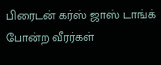பிரைடன் கர்ஸ் ஜாஸ் டாங்க் போன்ற வீரர்கள்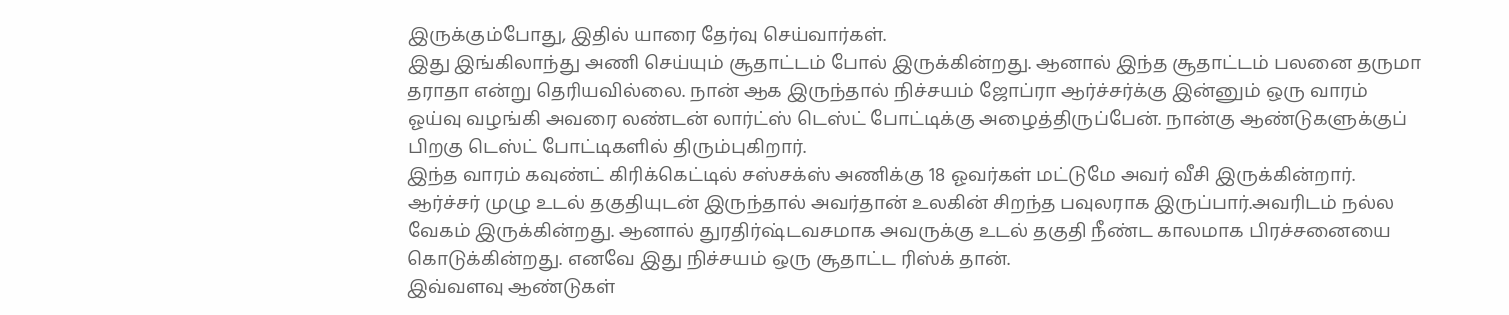இருக்கும்போது, இதில் யாரை தேர்வு செய்வார்கள்.
இது இங்கிலாந்து அணி செய்யும் சூதாட்டம் போல் இருக்கின்றது. ஆனால் இந்த சூதாட்டம் பலனை தருமா தராதா என்று தெரியவில்லை. நான் ஆக இருந்தால் நிச்சயம் ஜோப்ரா ஆர்ச்சர்க்கு இன்னும் ஒரு வாரம் ஓய்வு வழங்கி அவரை லண்டன் லார்ட்ஸ் டெஸ்ட் போட்டிக்கு அழைத்திருப்பேன். நான்கு ஆண்டுகளுக்குப் பிறகு டெஸ்ட் போட்டிகளில் திரும்புகிறார்.
இந்த வாரம் கவுண்ட் கிரிக்கெட்டில் சஸ்சக்ஸ் அணிக்கு 18 ஓவர்கள் மட்டுமே அவர் வீசி இருக்கின்றார். ஆர்ச்சர் முழு உடல் தகுதியுடன் இருந்தால் அவர்தான் உலகின் சிறந்த பவுலராக இருப்பார்.அவரிடம் நல்ல வேகம் இருக்கின்றது. ஆனால் துரதிர்ஷ்டவசமாக அவருக்கு உடல் தகுதி நீண்ட காலமாக பிரச்சனையை கொடுக்கின்றது. எனவே இது நிச்சயம் ஒரு சூதாட்ட ரிஸ்க் தான்.
இவ்வளவு ஆண்டுகள்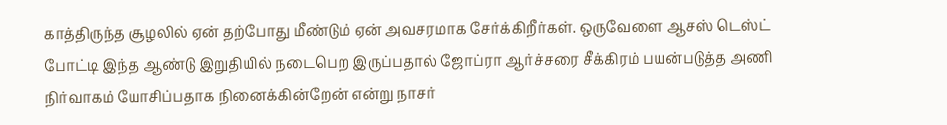காத்திருந்த சூழலில் ஏன் தற்போது மீண்டும் ஏன் அவசரமாக சேர்க்கிறீர்கள். ஒருவேளை ஆசஸ் டெஸ்ட் போட்டி இந்த ஆண்டு இறுதியில் நடைபெற இருப்பதால் ஜோப்ரா ஆர்ச்சரை சீக்கிரம் பயன்படுத்த அணி நிர்வாகம் யோசிப்பதாக நினைக்கின்றேன் என்று நாசர்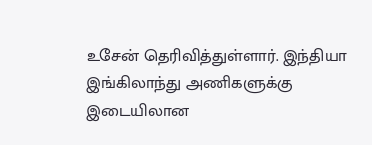உசேன் தெரிவித்துள்ளார். இந்தியா இங்கிலாந்து அணிகளுக்கு இடையிலான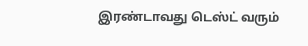இரண்டாவது டெஸ்ட் வரும்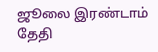ஜூலை இரண்டாம் தேதி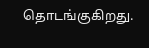தொடங்குகிறது.